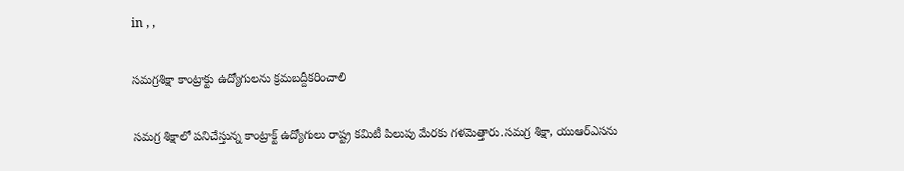in , ,

సమగ్రశిక్షా కాంట్రాక్టు ఉద్యోగులను క్రమబద్దీకరించాలి

సమగ్ర శిక్షాలో పనిచేస్తున్న కాంట్రాక్ట్ ఉద్యోగులు రాష్ట్ర కమిటీ పిలుపు మేరకు గళమెత్తారు.సమగ్ర శిక్షా, యుఆర్ఎసను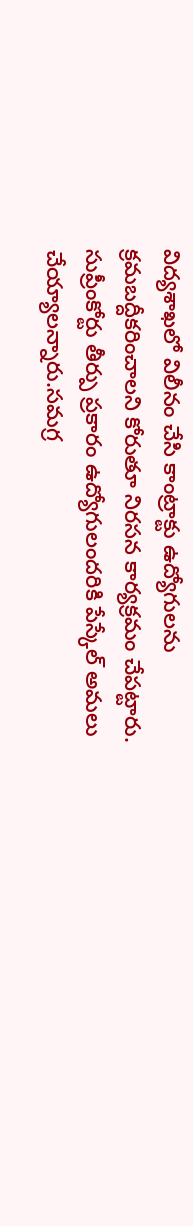విద్యశాఖలో విలీనం చేసి కాంట్రాక్టు ఉద్యోగులను క్రమబద్దీకరించాలని కోరుతూ నిరసన కార్యక్రమం చేపట్టారు. సుప్రీంకోర్టు తీర్పు ప్రకారం ఉద్యోగులందరికి పేస్కేల్ అమలు చేయ్యాలన్నారు.సమగ్ర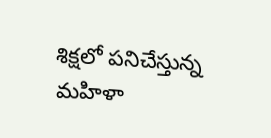శిక్షలో పనిచేస్తున్న మహిళా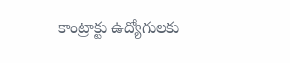కాంట్రాక్టు ఉద్యోగులకు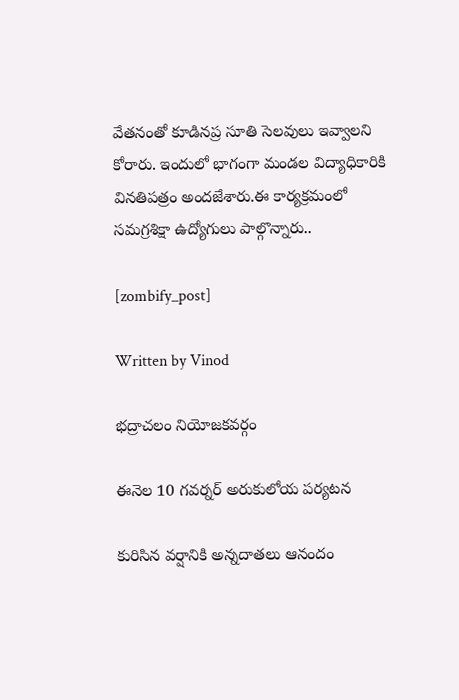వేతనంతో కూడినప్ర సూతి సెలవులు ఇవ్వాలని కోరారు. ఇందులో భాగంగా మండల విద్యాధికారికి వినతిపత్రం అందజేశారు.ఈ కార్యక్రమంలో సమగ్రశిక్షా ఉద్యోగులు పాల్గొన్నారు..

[zombify_post]

Written by Vinod

భద్రాచలం నియోజకవర్గం

ఈనెల 10 గవర్నర్ అరుకులోయ పర్యటన

కురిసిన వర్షానికి అన్నదాతలు ఆనందం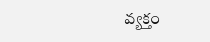వ్యక్తం